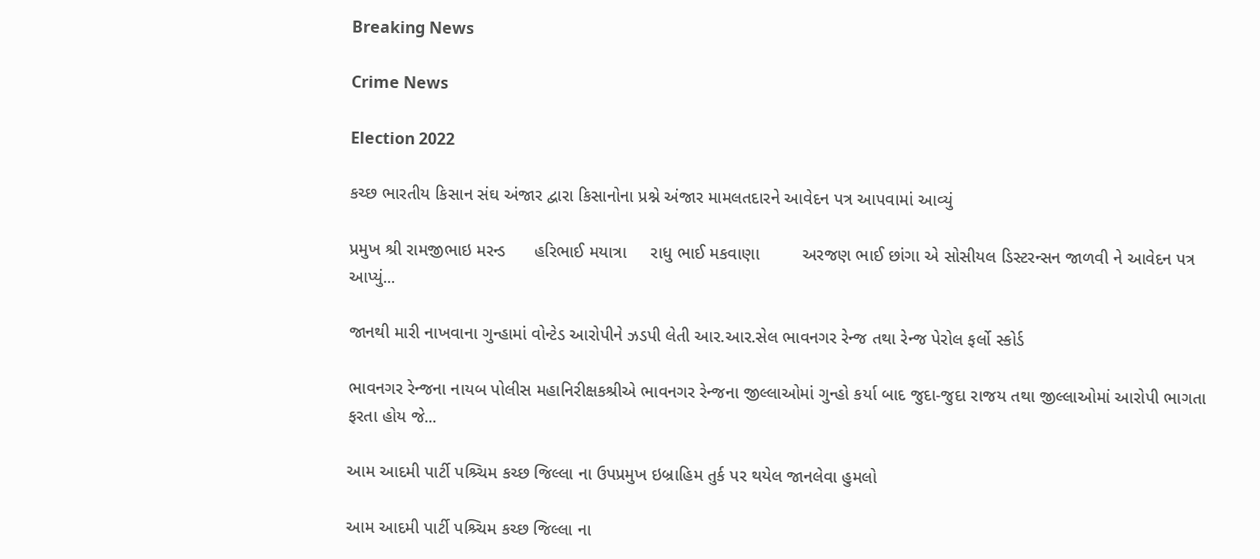Breaking News

Crime News

Election 2022

કચ્છ ભારતીય કિસાન સંઘ અંજાર દ્વારા કિસાનોના પ્રશ્ને અંજાર મામલતદારને આવેદન પત્ર આપવામાં આવ્યું

પ્રમુખ શ્રી રામજીભાઇ મરન્ડ      હરિભાઈ મયાત્રા     રાધુ ભાઈ મકવાણા         અરજણ ભાઈ છાંગા એ સોસીયલ ડિસ્ટરન્સન જાળવી ને આવેદન પત્ર આપ્યું...

જાનથી મારી નાખવાના ગુન્હામાં વોન્ટેડ આરોપીને ઝડપી લેતી આર.આર.સેલ ભાવનગર રેન્જ તથા રેન્જ પેરોલ ફર્લો સ્કોર્ડ

ભાવનગર રેન્જના નાયબ પોલીસ મહાનિરીક્ષકશ્રીએ ભાવનગર રેન્જના જીલ્લાઓમાં ગુન્હો કર્યા બાદ જુદા-જુદા રાજય તથા જીલ્લાઓમાં આરોપી ભાગતા ફરતા હોય જે...

આમ આદમી પાર્ટી પશ્ર્ચિમ કચ્છ જિલ્લા ના ઉપપ્રમુખ ઇબ્રાહિમ તુર્ક પર થયેલ જાનલેવા હુમલો

આમ આદમી પાર્ટી પશ્ર્ચિમ કચ્છ જિલ્લા ના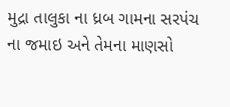મુદ્રા તાલુકા ના ધ્રબ ગામના સરપંચ ના જમાઇ અને તેમના માણસો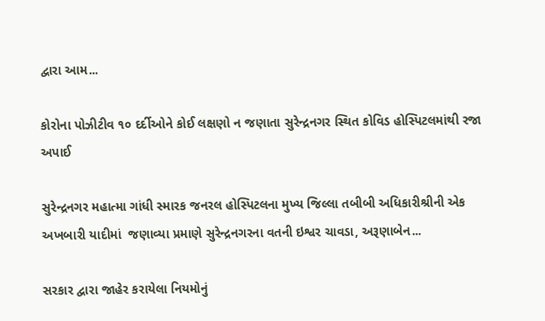દ્વારા આમ...

કોરોના પોઝીટીવ ૧૦ દર્દીઓને કોઈ લક્ષણો ન જણાતા સુરેન્દ્રનગર સ્થિત કોવિડ હોસ્પિટલમાંથી રજા અપાઈ

સુરેન્દ્રનગર મહાત્મા ગાંધી સ્મારક જનરલ હોસ્પિટલના મુખ્ય જિલ્લા તબીબી અધિકારીશ્રીની એક અખબારી યાદીમાં  જણાવ્યા પ્રમાણે સુરેન્દ્રનગરના વતની ઇશ્વર ચાવડા, અરૂણાબેન...

સરકાર દ્વારા જાહેર કરાયેલા નિયમોનું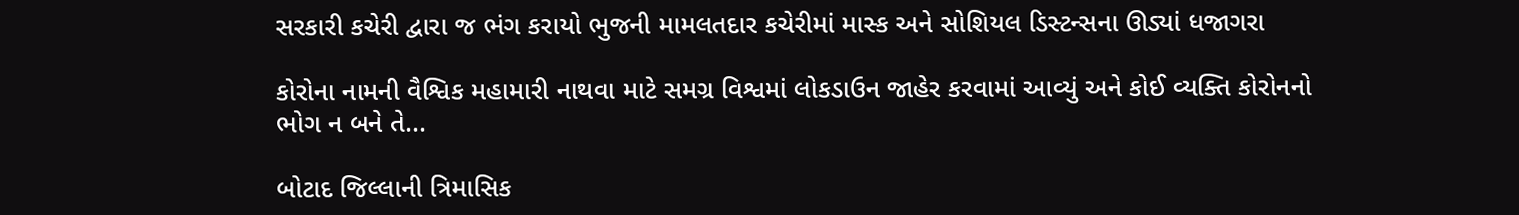સરકારી કચેરી દ્વારા જ ભંગ કરાયો ભુજની મામલતદાર કચેરીમાં માસ્ક અને સોશિયલ ડિસ્ટન્સના ઊડ્યાં ધજાગરા

કોરોના નામની વૈશ્વિક મહામારી નાથવા માટે સમગ્ર વિશ્વમાં લોકડાઉન જાહેર કરવામાં આવ્યું અને કોઈ વ્યક્તિ કોરોનનો ભોગ ન બને તે...

બોટાદ જિલ્લાની ત્રિમાસિક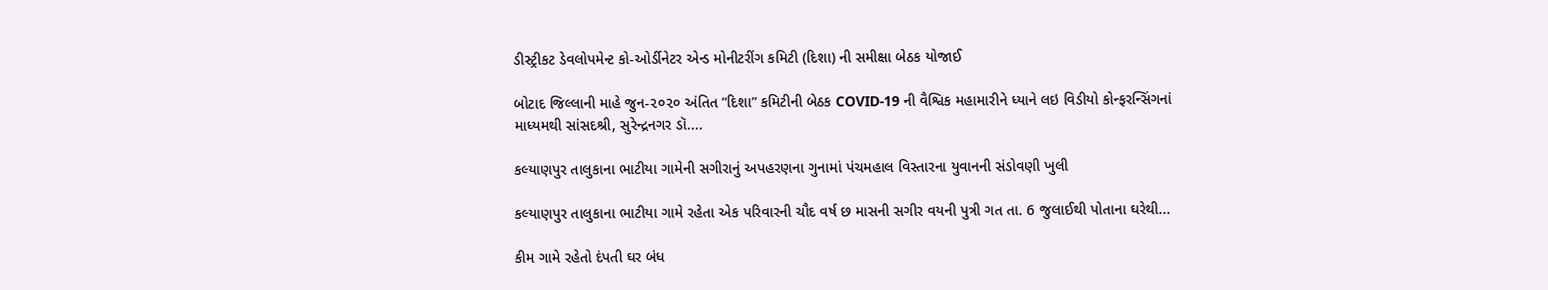ડીસ્ટ્રીકટ ડેવલોપમેન્ટ કો-ઓર્ડીનેટર એન્ડ મોનીટરીંગ કમિટી (દિશા) ની સમીક્ષા બેઠક યોજાઈ

બોટાદ જિલ્લાની માહે જુન-૨૦૨૦ અંતિત “દિશા” કમિટીની બેઠક COVID-19 ની વૈશ્વિક મહામારીને ધ્યાને લઇ વિડીયો કોન્ફરન્સિંગનાં માધ્યમથી સાંસદશ્રી, સુરેન્દ્રનગર ડૉ....

કલ્યાણપુર તાલુકાના ભાટીયા ગામેની સગીરાનું અપહરણના ગુનામાં પંચમહાલ વિસ્તારના યુવાનની સંડોવણી ખુલી

કલ્યાણપુર તાલુકાના ભાટીયા ગામે રહેતા એક પરિવારની ચૌદ વર્ષ છ માસની સગીર વયની પુત્રી ગત તા. 6 જુલાઈથી પોતાના ઘરેથી...

કીમ ગામે રહેતો દંપતી ઘર બંધ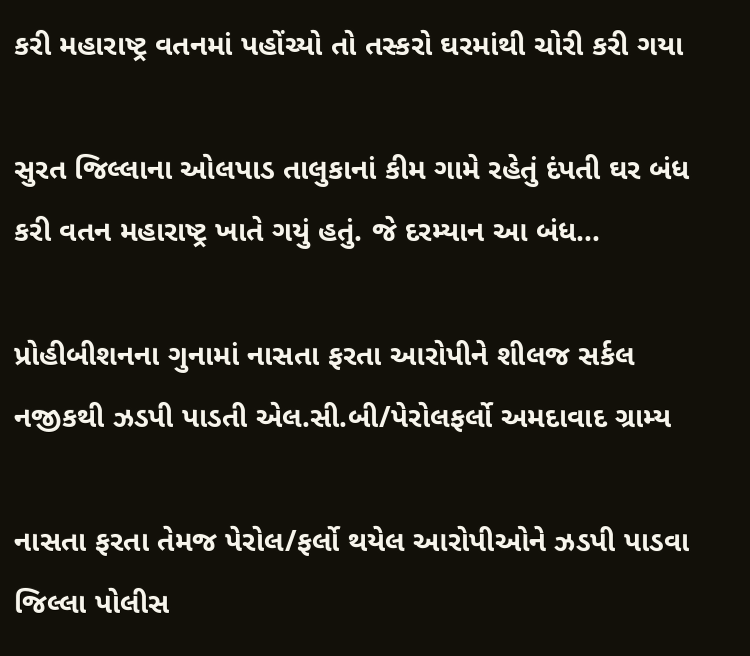કરી મહારાષ્ટ્ર વતનમાં પહોંચ્યો તો તસ્કરો ઘરમાંથી ચોરી કરી ગયા

સુરત જિલ્લાના ઓલપાડ તાલુકાનાં કીમ ગામે રહેતું દંપતી ઘર બંધ કરી વતન મહારાષ્ટ્ર ખાતે ગયું હતું. જે દરમ્યાન આ બંધ...

પ્રોહીબીશનના ગુનામાં નાસતા ફરતા આરોપીને શીલજ સર્કલ નજીકથી ઝડપી પાડતી એલ.સી.બી/પેરોલફર્લો અમદાવાદ ગ્રામ્ય

નાસતા ફરતા તેમજ પેરોલ/ફર્લો થયેલ આરોપીઓને ઝડપી પાડવા જિલ્લા પોલીસ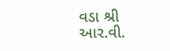વડા શ્રી આર.વી.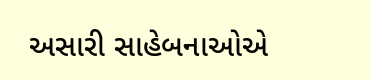અસારી સાહેબનાઓએ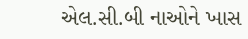એલ.સી.બી નાઓને ખાસ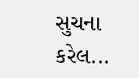સુચના કરેલ...